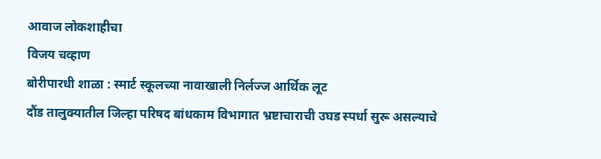आवाज लोकशाहीचा
विजय चव्हाण
बोरीपारधी शाळा : स्मार्ट स्कूलच्या नावाखाली निर्लज्ज आर्थिक लूट
दौंड तालुक्यातील जिल्हा परिषद बांधकाम विभागात भ्रष्टाचाराची उघड स्पर्धा सुरू असल्याचे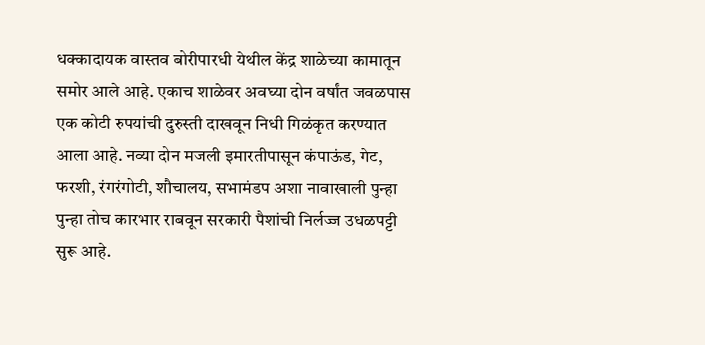धक्कादायक वास्तव बोरीपारधी येथील केंद्र शाळेच्या कामातून समोर आले आहे. एकाच शाळेवर अवघ्या दोन वर्षांत जवळपास एक कोटी रुपयांची दुरुस्ती दाखवून निधी गिळंकृत करण्यात आला आहे. नव्या दोन मजली इमारतीपासून कंपाऊंड, गेट, फरशी, रंगरंगोटी, शौचालय, सभामंडप अशा नावाखाली पुन्हा पुन्हा तोच कारभार राबवून सरकारी पैशांची निर्लज्ज उधळपट्टी सुरू आहे.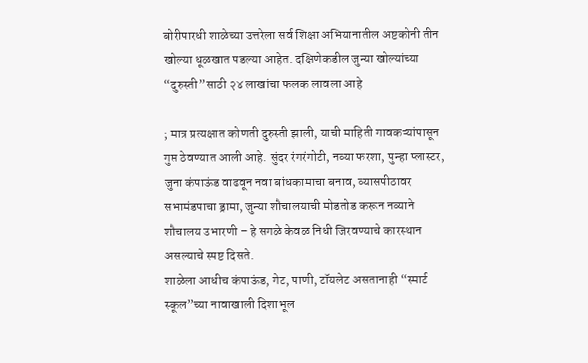बोरीपारधी शाळेच्या उत्तरेला सर्व शिक्षा अभियानातील अष्टकोनी तीन खोल्या धूळखात पडल्या आहेत. दक्षिणेकडील जुन्या खोल्यांच्या “दुरुस्ती”साठी २४ लाखांचा फलक लावला आहे

; मात्र प्रत्यक्षात कोणती दुरुस्ती झाली, याची माहिती गावकऱ्यांपासून गुप्त ठेवण्यात आली आहे. सुंदर रंगरंगोटी, नव्या फरशा, पुन्हा प्लास्टर, जुना कंपाऊंड वाढवून नवा बांधकामाचा बनाव, व्यासपीठावर सभामंडपाचा ड्रामा, जुन्या शौचालयाची मोडतोड करून नव्याने शौचालय उभारणी – हे सगळे केवळ निधी जिरवण्याचे कारस्थान असल्याचे स्पष्ट दिसते.
शाळेला आधीच कंपाऊंड, गेट, पाणी, टॉयलेट असतानाही “स्मार्ट स्कूल”च्या नावाखाली दिशाभूल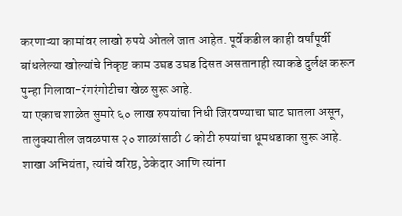करणाऱ्या कामांवर लाखो रुपये ओतले जात आहेत. पूर्वेकडील काही वर्षांपूर्वी बांधलेल्या खोल्यांचे निकृष्ट काम उघड उघड दिसत असतानाही त्याकडे दुर्लक्ष करून पुन्हा गिलावा-रंगरंगोटीचा खेळ सुरू आहे.
या एकाच शाळेत सुमारे ६० लाख रुपयांचा निधी जिरवण्याचा घाट घातला असून, तालुक्यातील जवळपास २० शाळांसाठी ८ कोटी रुपयांचा धूमधडाका सुरू आहे. शाखा अभियंता, त्यांचे वरिष्ठ, ठेकेदार आणि त्यांना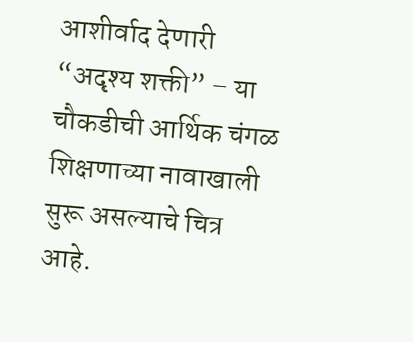आशीर्वाद देणारी “अदृश्य शक्ती” – या चौकडीची आर्थिक चंगळ शिक्षणाच्या नावाखाली सुरू असल्याचे चित्र आहे.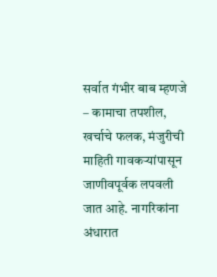सर्वात गंभीर बाब म्हणजे – कामाचा तपशील, खर्चाचे फलक, मंजुरीची माहिती गावकऱ्यांपासून जाणीवपूर्वक लपवली जात आहे. नागरिकांना अंधारात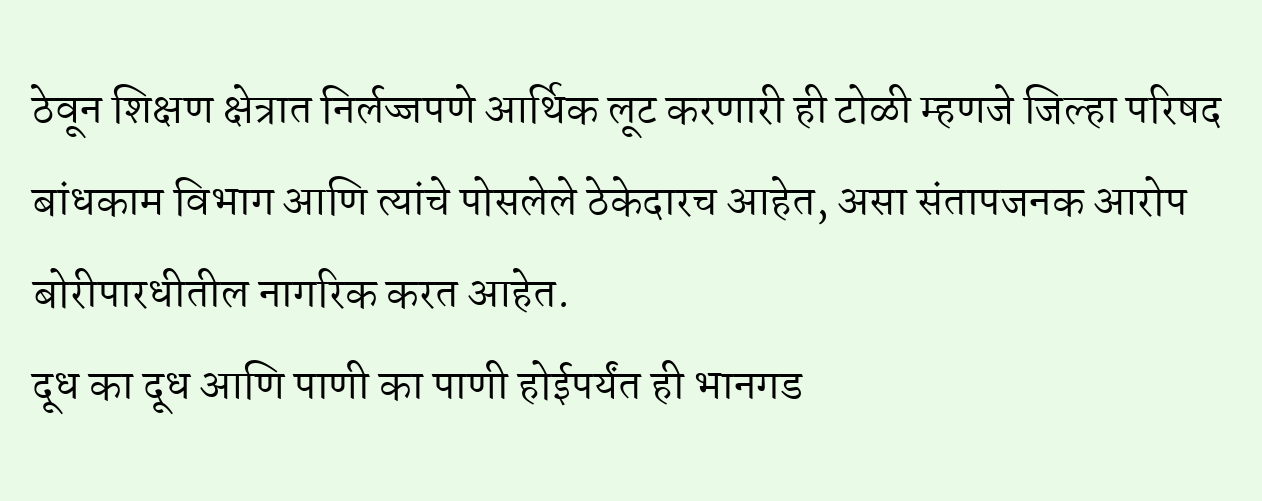ठेवून शिक्षण क्षेत्रात निर्लज्जपणे आर्थिक लूट करणारी ही टोळी म्हणजे जिल्हा परिषद बांधकाम विभाग आणि त्यांचे पोसलेले ठेकेदारच आहेत, असा संतापजनक आरोप बोरीपारधीतील नागरिक करत आहेत.
दूध का दूध आणि पाणी का पाणी होईपर्यंत ही भानगड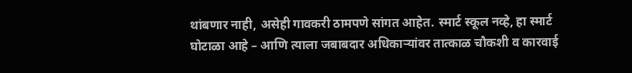थांबणार नाही, असेही गावकरी ठामपणे सांगत आहेत. स्मार्ट स्कूल नव्हे, हा स्मार्ट घोटाळा आहे – आणि त्याला जबाबदार अधिकाऱ्यांवर तात्काळ चौकशी व कारवाई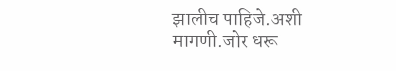झालीच पाहिजे.अशी मागणी.जोर धरू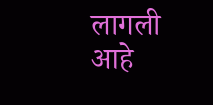लागली आहे